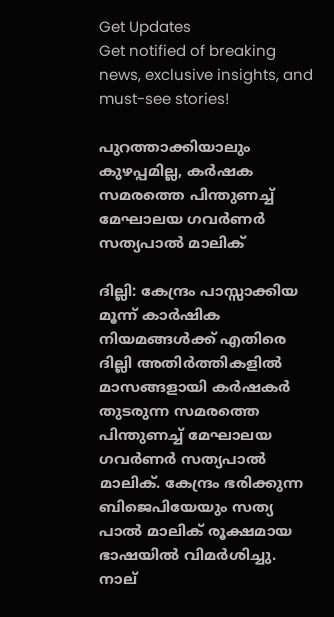Get Updates
Get notified of breaking news, exclusive insights, and must-see stories!

പുറത്താക്കിയാലും കുഴപ്പമില്ല, കർഷക സമരത്തെ പിന്തുണച്ച് മേഘാലയ ഗവര്‍ണര്‍ സത്യപാല്‍ മാലിക്

ദില്ലി: കേന്ദ്രം പാസ്സാക്കിയ മൂന്ന് കാര്‍ഷിക നിയമങ്ങള്‍ക്ക് എതിരെ ദില്ലി അതിര്‍ത്തികളില്‍ മാസങ്ങളായി കര്‍ഷകര്‍ തുടരുന്ന സമരത്തെ പിന്തുണച്ച് മേഘാലയ ഗവര്‍ണര്‍ സത്യപാല്‍ മാലിക്. കേന്ദ്രം ഭരിക്കുന്ന ബിജെപിയേയും സത്യ പാല്‍ മാലിക് രൂക്ഷമായ ഭാഷയില്‍ വിമര്‍ശിച്ചു. നാല്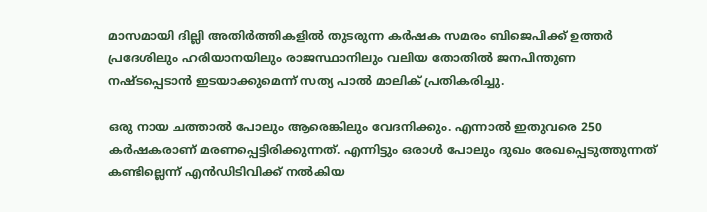മാസമായി ദില്ലി അതിര്‍ത്തികളില്‍ തുടരുന്ന കര്‍ഷക സമരം ബിജെപിക്ക് ഉത്തര്‍ പ്രദേശിലും ഹരിയാനയിലും രാജസ്ഥാനിലും വലിയ തോതില്‍ ജനപിന്തുണ നഷ്ടപ്പെടാന്‍ ഇടയാക്കുമെന്ന് സത്യ പാല്‍ മാലിക് പ്രതികരിച്ചു.

ഒരു നായ ചത്താല്‍ പോലും ആരെങ്കിലും വേദനിക്കും. എന്നാല്‍ ഇതുവരെ 250 കര്‍ഷകരാണ് മരണപ്പെട്ടിരിക്കുന്നത്. എന്നിട്ടും ഒരാള്‍ പോലും ദുഖം രേഖപ്പെടുത്തുന്നത് കണ്ടില്ലെന്ന് എന്‍ഡിടിവിക്ക് നല്‍കിയ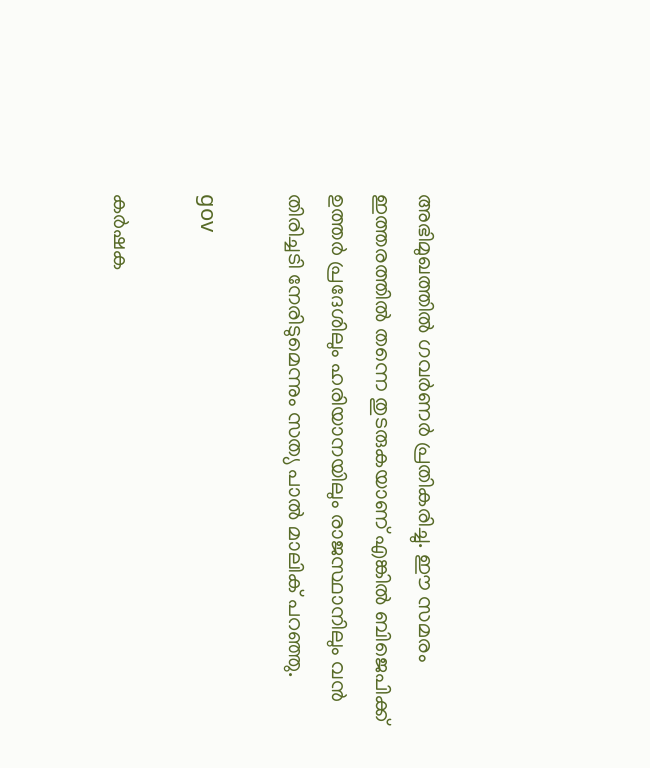അഭിമുഖത്തില്‍ ഗവര്‍ണര്‍ പ്രതികരിച്ചു. ഈ സമരം ഇത്തരത്തില്‍ തന്നെ തുടരുകയാണ് എങ്കില്‍ ബിജെപിക്ക് ഉത്തര്‍ പ്രദേശിലും ഹരിയാനയിലും രാജസ്ഥാനിലും വന്‍ തിരിച്ചടി നേരിടുമെന്നും സത്യ പാല്‍ മാലിക് പറഞ്ഞു.

gov

കര്‍ഷക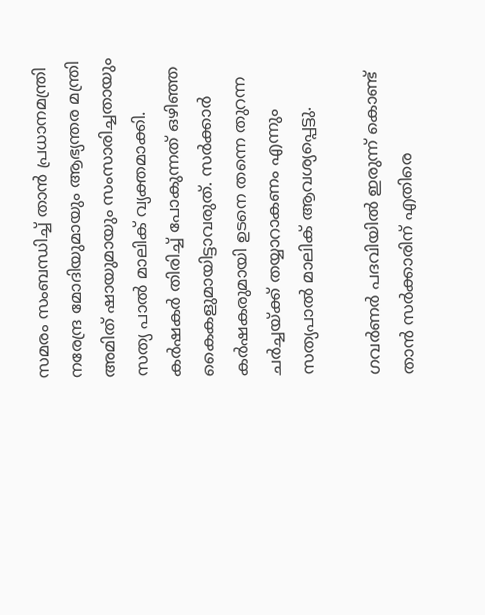സമരം സംബന്ധിച്ച് താന്‍ പ്രധാനമന്ത്രി നരേന്ദ്ര മോദിയുമായും ആഭ്യന്തര മന്ത്രി അമിത് ഷായുമായും സംസാരിച്ചതായും സത്യ പാല്‍ മാലിക് വ്യക്തമാക്കി. കര്‍ഷകര്‍ തിരിച്ച് പോകുന്നത് ഒഴിഞ്ഞ കൈകളുമായിട്ടാവരുത്. സര്‍ക്കാര്‍ കര്‍ഷകരുമായി ഉടനെ തന്നെ തുറന്ന ചര്‍ച്ചയ്ക്ക് തയ്യാറാകണം എന്നും സത്യപാല്‍ മാലിക് ആവശ്യപ്പെട്ടു.

ഗവര്‍ണര്‍ പദവിയില്‍ ഇരുന്ന് കൊണ്ട് താന്‍ സര്‍ക്കാരിന് എതിരെ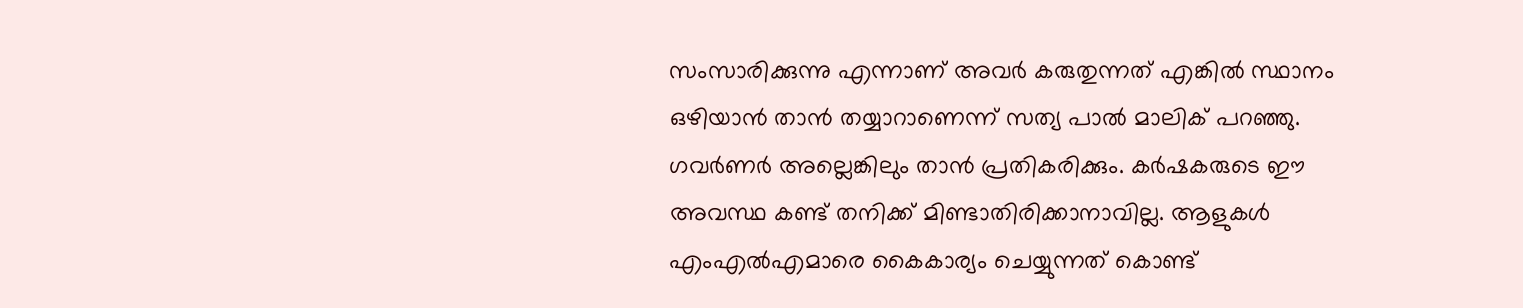സംസാരിക്കുന്നു എന്നാണ് അവര്‍ കരുതുന്നത് എങ്കില്‍ സ്ഥാനം ഒഴിയാന്‍ താന്‍ തയ്യാറാണെന്ന് സത്യ പാല്‍ മാലിക് പറഞ്ഞു. ഗവര്‍ണര്‍ അല്ലെങ്കിലും താന്‍ പ്രതികരിക്കും. കര്‍ഷകരുടെ ഈ അവസ്ഥ കണ്ട് തനിക്ക് മിണ്ടാതിരിക്കാനാവില്ല. ആളുകള്‍ എംഎല്‍എമാരെ കൈകാര്യം ചെയ്യുന്നത് കൊണ്ട്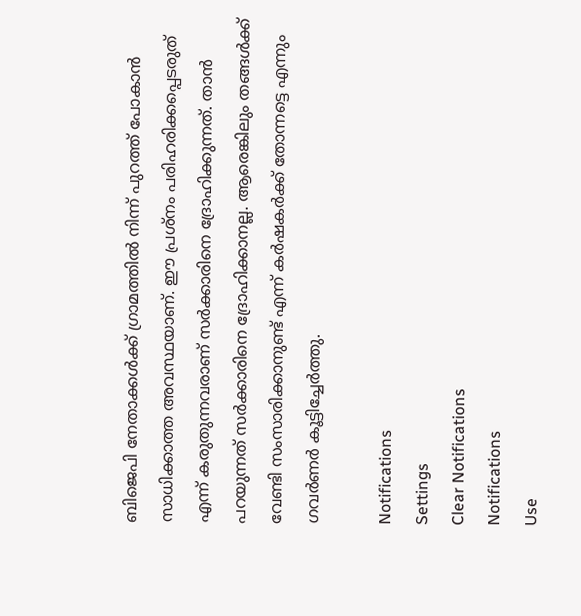ബിജെപി നേതാക്കള്‍ക്ക് ഗ്രാമത്തില്‍ നിന്ന് പുറത്ത് പോകാന്‍ സാധിക്കാത്ത അവസ്ഥയാണ്. ഈ പ്രശ്‌നം പരിഹരിക്കപ്പെടരുത് എന്ന് കരുതുന്നവരാണ് സര്‍ക്കാരിനെ ദ്രോഹിക്കുന്നത്. താന്‍ പറയുന്നത് സര്‍ക്കാരിനെ ദ്രോഹിക്കാനല്ല. ആരെങ്കിലും തങ്ങള്‍ക്ക് വേണ്ടി സംസാരിക്കാനുണ്ട് എന്ന് കര്‍ഷകര്‍ക്ക് തോന്നട്ടെ എന്നും ഗവര്‍ണര്‍ കൂട്ടിച്ചേര്‍ത്തു.

Notifications
Settings
Clear Notifications
Notifications
Use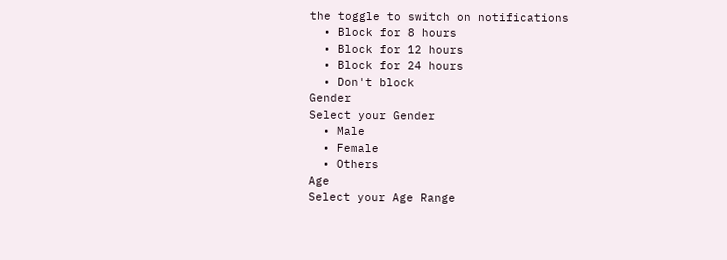the toggle to switch on notifications
  • Block for 8 hours
  • Block for 12 hours
  • Block for 24 hours
  • Don't block
Gender
Select your Gender
  • Male
  • Female
  • Others
Age
Select your Age Range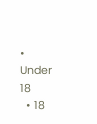• Under 18
  • 18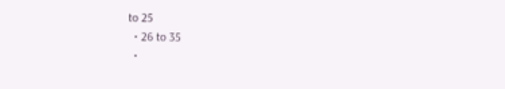to 25
  • 26 to 35
  •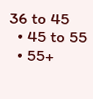36 to 45
  • 45 to 55
  • 55+